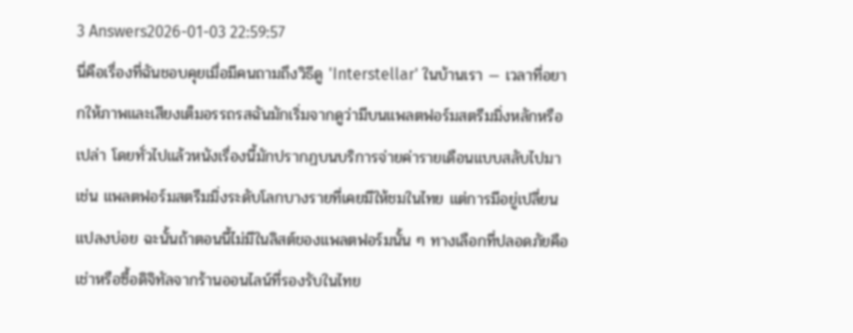3 Answers2026-01-03 22:59:57
นี่คือเรื่องที่ฉันชอบคุยเมื่อมีคนถามถึงวิธีดู 'Interstellar' ในบ้านเรา — เวลาที่อยากให้ภาพและเสียงเต็มอรรถรสฉันมักเริ่มจากดูว่ามีบนแพลตฟอร์มสตรีมมิ่งหลักหรือเปล่า โดยทั่วไปแล้วหนังเรื่องนี้มักปรากฏบนบริการจ่ายค่ารายเดือนแบบสลับไปมา เช่น แพลตฟอร์มสตรีมมิ่งระดับโลกบางรายที่เคยมีให้ชมในไทย แต่การมีอยู่เปลี่ยนแปลงบ่อย ฉะนั้นถ้าตอนนี้ไม่มีในลิสต์ของแพลตฟอร์มนั้น ๆ ทางเลือกที่ปลอดภัยคือเช่าหรือซื้อดิจิทัลจากร้านออนไลน์ที่รองรับในไทย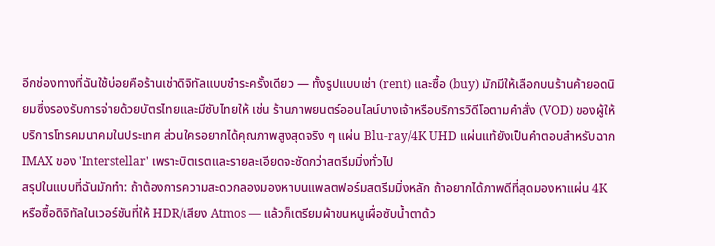อีกช่องทางที่ฉันใช้บ่อยคือร้านเช่าดิจิทัลแบบชำระครั้งเดียว — ทั้งรูปแบบเช่า (rent) และซื้อ (buy) มักมีให้เลือกบนร้านค้ายอดนิยมซึ่งรองรับการจ่ายด้วยบัตรไทยและมีซับไทยให้ เช่น ร้านภาพยนตร์ออนไลน์บางเจ้าหรือบริการวิดีโอตามคำสั่ง (VOD) ของผู้ให้บริการโทรคมนาคมในประเทศ ส่วนใครอยากได้คุณภาพสูงสุดจริง ๆ แผ่น Blu‑ray/4K UHD แผ่นแท้ยังเป็นคำตอบสำหรับฉาก IMAX ของ 'Interstellar' เพราะบิตเรตและรายละเอียดจะชัดกว่าสตรีมมิ่งทั่วไป
สรุปในแบบที่ฉันมักทำ: ถ้าต้องการความสะดวกลองมองหาบนแพลตฟอร์มสตรีมมิ่งหลัก ถ้าอยากได้ภาพดีที่สุดมองหาแผ่น 4K หรือซื้อดิจิทัลในเวอร์ชันที่ให้ HDR/เสียง Atmos — แล้วก็เตรียมผ้าขนหนูเผื่อซับน้ำตาด้ว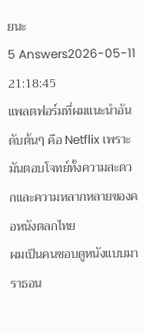ยนะ
5 Answers2026-05-11 21:18:45
แพลตฟอร์มที่ผมแนะนำอันดับต้นๆ คือ Netflix เพราะมันตอบโจทย์ทั้งความสะดวกและความหลากหลายของคอหนังตลกไทย
ผมเป็นคนชอบดูหนังแบบมาราธอน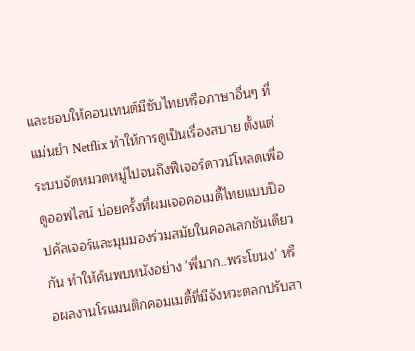และชอบให้คอนเทนต์มีซับไทยหรือภาษาอื่นๆ ที่แม่นยำ Netflix ทำให้การดูเป็นเรื่องสบาย ตั้งแต่ระบบจัดหมวดหมู่ไปจนถึงฟีเจอร์ดาวน์โหลดเพื่อดูออฟไลน์ บ่อยครั้งที่ผมเจอคอเมดี้ไทยแบบป๊อปคัลเจอร์และมุมมองร่วมสมัยในคอลเลกชันเดียวกัน ทำให้ค้นพบหนังอย่าง 'พี่มาก..พระโขนง' หรือผลงานโรแมนติกคอมเมดี้ที่มีจังหวะตลกปรับสา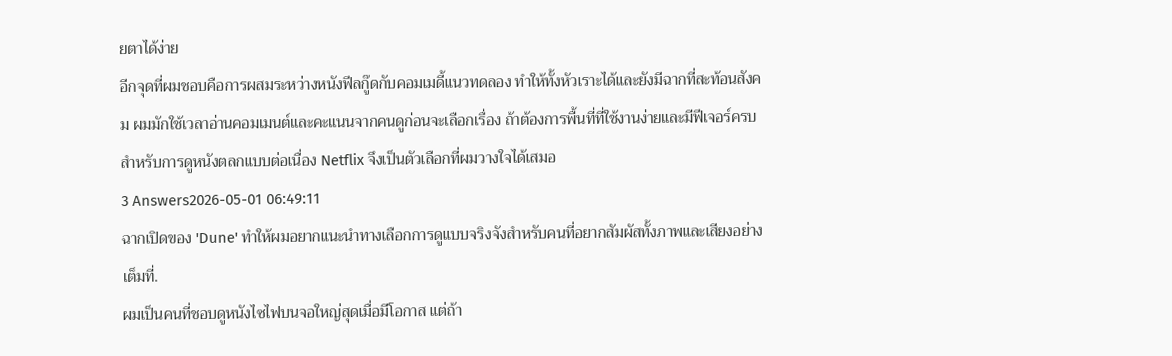ยตาได้ง่าย
อีกจุดที่ผมชอบคือการผสมระหว่างหนังฟีลกู๊ดกับคอมเมดี้แนวทดลอง ทำให้ทั้งหัวเราะได้และยังมีฉากที่สะท้อนสังคม ผมมักใช้เวลาอ่านคอมเมนต์และคะแนนจากคนดูก่อนจะเลือกเรื่อง ถ้าต้องการพื้นที่ที่ใช้งานง่ายและมีฟีเจอร์ครบสำหรับการดูหนังตลกแบบต่อเนื่อง Netflix จึงเป็นตัวเลือกที่ผมวางใจได้เสมอ
3 Answers2026-05-01 06:49:11
ฉากเปิดของ 'Dune' ทำให้ผมอยากแนะนำทางเลือกการดูแบบจริงจังสำหรับคนที่อยากสัมผัสทั้งภาพและเสียงอย่างเต็มที่.
ผมเป็นคนที่ชอบดูหนังไซไฟบนจอใหญ่สุดเมื่อมีโอกาส แต่ถ้า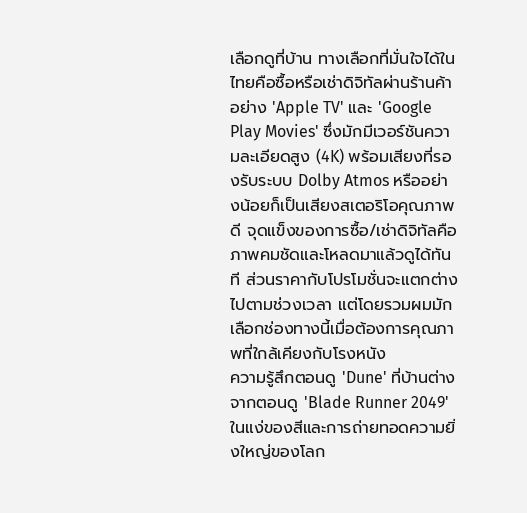เลือกดูที่บ้าน ทางเลือกที่มั่นใจได้ในไทยคือซื้อหรือเช่าดิจิทัลผ่านร้านค้าอย่าง 'Apple TV' และ 'Google Play Movies' ซึ่งมักมีเวอร์ชันความละเอียดสูง (4K) พร้อมเสียงที่รองรับระบบ Dolby Atmos หรืออย่างน้อยก็เป็นเสียงสเตอริโอคุณภาพดี จุดแข็งของการซื้อ/เช่าดิจิทัลคือภาพคมชัดและโหลดมาแล้วดูได้ทันที ส่วนราคากับโปรโมชั่นจะแตกต่างไปตามช่วงเวลา แต่โดยรวมผมมักเลือกช่องทางนี้เมื่อต้องการคุณภาพที่ใกล้เคียงกับโรงหนัง
ความรู้สึกตอนดู 'Dune' ที่บ้านต่างจากตอนดู 'Blade Runner 2049' ในแง่ของสีและการถ่ายทอดความยิ่งใหญ่ของโลก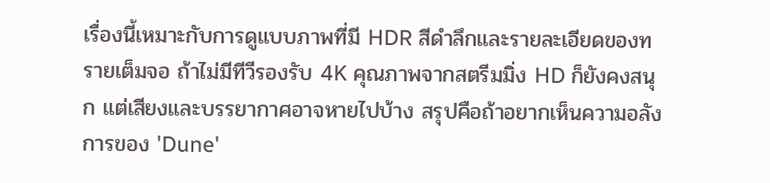เรื่องนี้เหมาะกับการดูแบบภาพที่มี HDR สีดำลึกและรายละเอียดของทรายเต็มจอ ถ้าไม่มีทีวีรองรับ 4K คุณภาพจากสตรีมมิ่ง HD ก็ยังคงสนุก แต่เสียงและบรรยากาศอาจหายไปบ้าง สรุปคือถ้าอยากเห็นความอลังการของ 'Dune'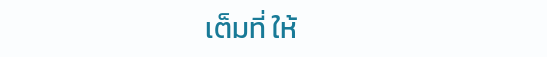เต็มที่ ให้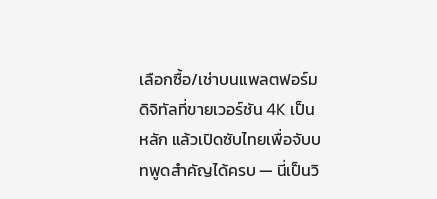เลือกซื้อ/เช่าบนแพลตฟอร์มดิจิทัลที่ขายเวอร์ชัน 4K เป็นหลัก แล้วเปิดซับไทยเพื่อจับบทพูดสำคัญได้ครบ — นี่เป็นวิ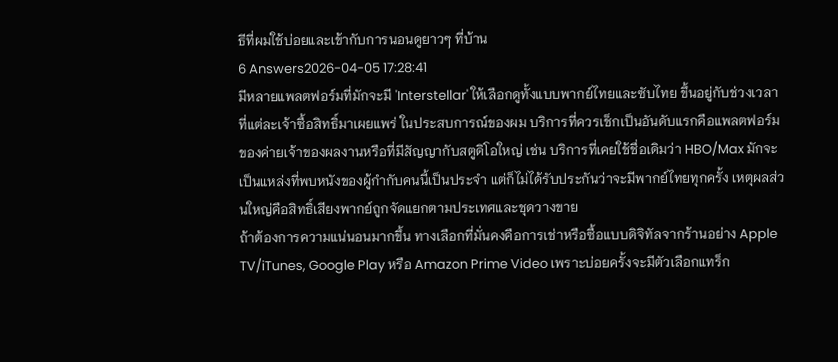ธีที่ผมใช้บ่อยและเข้ากับการนอนดูยาวๆ ที่บ้าน
6 Answers2026-04-05 17:28:41
มีหลายแพลตฟอร์มที่มักจะมี 'Interstellar' ให้เลือกดูทั้งแบบพากย์ไทยและซับไทย ขึ้นอยู่กับช่วงเวลาที่แต่ละเจ้าซื้อสิทธิ์มาเผยแพร่ ในประสบการณ์ของผม บริการที่ควรเช็กเป็นอันดับแรกคือแพลตฟอร์มของค่ายเจ้าของผลงานหรือที่มีสัญญากับสตูดิโอใหญ่ เช่น บริการที่เคยใช้ชื่อเดิมว่า HBO/Max มักจะเป็นแหล่งที่พบหนังของผู้กำกับคนนี้เป็นประจำ แต่ก็ไม่ได้รับประกันว่าจะมีพากย์ไทยทุกครั้ง เหตุผลส่วนใหญ่คือสิทธิ์เสียงพากย์ถูกจัดแยกตามประเทศและชุดวางขาย
ถ้าต้องการความแน่นอนมากขึ้น ทางเลือกที่มั่นคงคือการเช่าหรือซื้อแบบดิจิทัลจากร้านอย่าง Apple TV/iTunes, Google Play หรือ Amazon Prime Video เพราะบ่อยครั้งจะมีตัวเลือกแทร็ก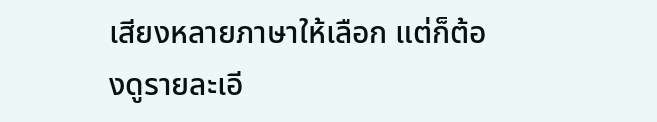เสียงหลายภาษาให้เลือก แต่ก็ต้องดูรายละเอี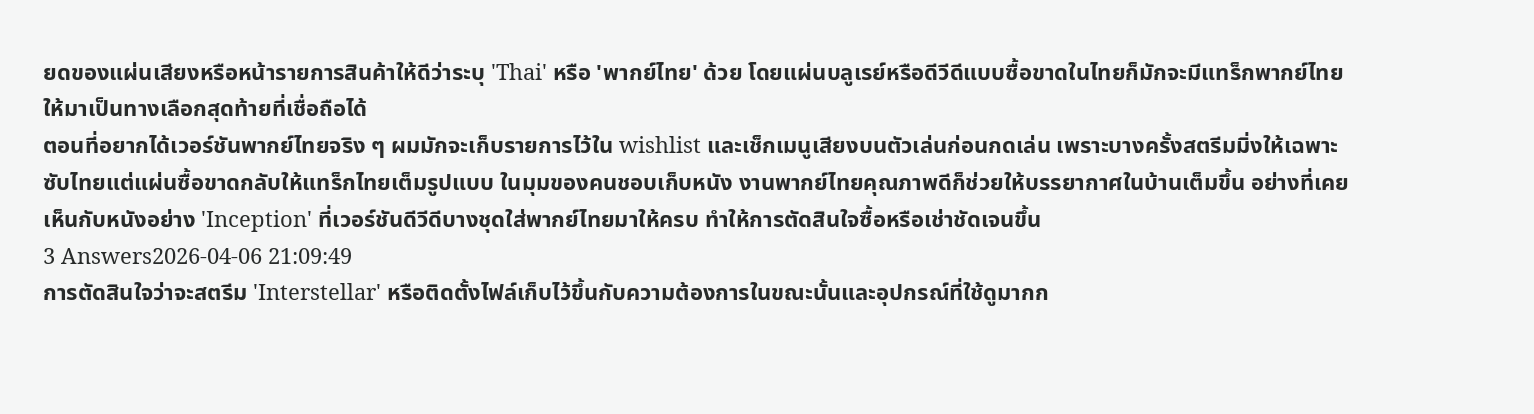ยดของแผ่นเสียงหรือหน้ารายการสินค้าให้ดีว่าระบุ 'Thai' หรือ 'พากย์ไทย' ด้วย โดยแผ่นบลูเรย์หรือดีวีดีแบบซื้อขาดในไทยก็มักจะมีแทร็กพากย์ไทยให้มาเป็นทางเลือกสุดท้ายที่เชื่อถือได้
ตอนที่อยากได้เวอร์ชันพากย์ไทยจริง ๆ ผมมักจะเก็บรายการไว้ใน wishlist และเช็กเมนูเสียงบนตัวเล่นก่อนกดเล่น เพราะบางครั้งสตรีมมิ่งให้เฉพาะซับไทยแต่แผ่นซื้อขาดกลับให้แทร็กไทยเต็มรูปแบบ ในมุมของคนชอบเก็บหนัง งานพากย์ไทยคุณภาพดีก็ช่วยให้บรรยากาศในบ้านเต็มขึ้น อย่างที่เคยเห็นกับหนังอย่าง 'Inception' ที่เวอร์ชันดีวีดีบางชุดใส่พากย์ไทยมาให้ครบ ทำให้การตัดสินใจซื้อหรือเช่าชัดเจนขึ้น
3 Answers2026-04-06 21:09:49
การตัดสินใจว่าจะสตรีม 'Interstellar' หรือติดตั้งไฟล์เก็บไว้ขึ้นกับความต้องการในขณะนั้นและอุปกรณ์ที่ใช้ดูมากก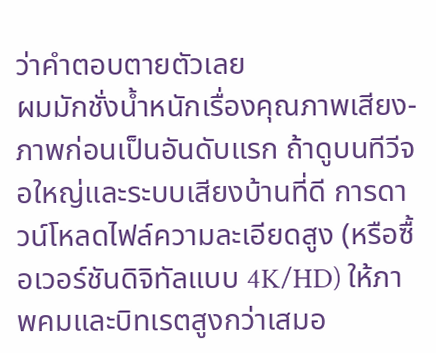ว่าคำตอบตายตัวเลย
ผมมักชั่งน้ำหนักเรื่องคุณภาพเสียง-ภาพก่อนเป็นอันดับแรก ถ้าดูบนทีวีจอใหญ่และระบบเสียงบ้านที่ดี การดาวน์โหลดไฟล์ความละเอียดสูง (หรือซื้อเวอร์ชันดิจิทัลแบบ 4K/HD) ให้ภาพคมและบิทเรตสูงกว่าเสมอ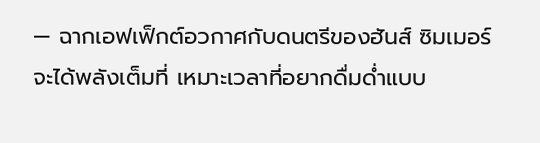— ฉากเอฟเฟ็กต์อวกาศกับดนตรีของฮันส์ ซิมเมอร์จะได้พลังเต็มที่ เหมาะเวลาที่อยากดื่มด่ำแบบ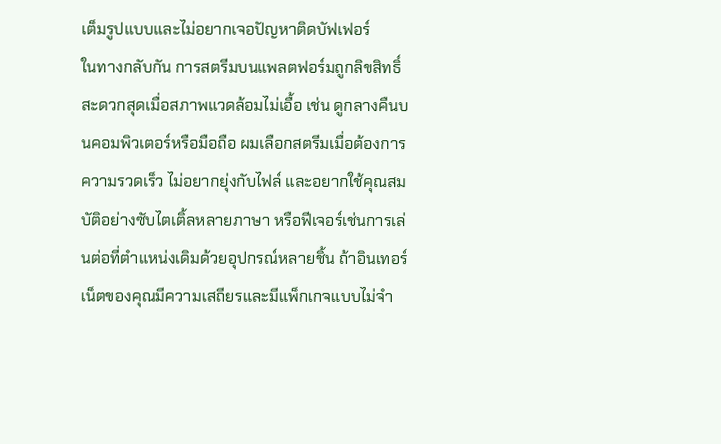เต็มรูปแบบและไม่อยากเจอปัญหาติดบัฟเฟอร์
ในทางกลับกัน การสตรีมบนแพลตฟอร์มถูกลิขสิทธิ์สะดวกสุดเมื่อสภาพแวดล้อมไม่เอื้อ เช่น ดูกลางคืนบนคอมพิวเตอร์หรือมือถือ ผมเลือกสตรีมเมื่อต้องการความรวดเร็ว ไม่อยากยุ่งกับไฟล์ และอยากใช้คุณสมบัติอย่างซับไตเติ้ลหลายภาษา หรือฟีเจอร์เช่นการเล่นต่อที่ตำแหน่งเดิมด้วยอุปกรณ์หลายชิ้น ถ้าอินเทอร์เน็ตของคุณมีความเสถียรและมีแพ็กเกจแบบไม่จำ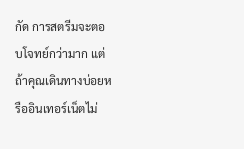กัด การสตรีมจะตอบโจทย์กว่ามาก แต่ถ้าคุณเดินทางบ่อยหรืออินเทอร์เน็ตไม่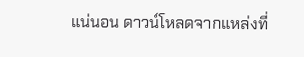แน่นอน ดาวน์โหลดจากแหล่งที่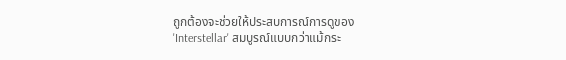ถูกต้องจะช่วยให้ประสบการณ์การดูของ 'Interstellar' สมบูรณ์แบบกว่าแม้กระ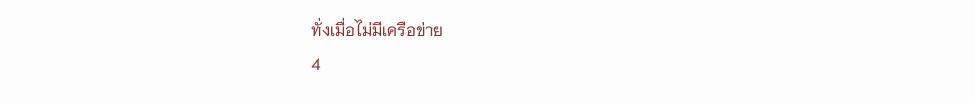ทั่งเมื่อไม่มีเครือข่าย
4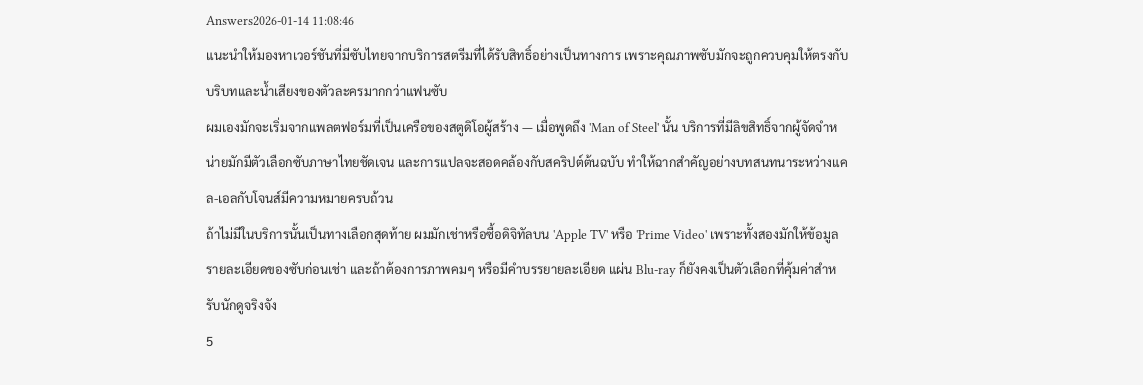Answers2026-01-14 11:08:46
แนะนำให้มองหาเวอร์ชันที่มีซับไทยจากบริการสตรีมที่ได้รับสิทธิ์อย่างเป็นทางการ เพราะคุณภาพซับมักจะถูกควบคุมให้ตรงกับบริบทและน้ำเสียงของตัวละครมากกว่าแฟนซับ
ผมเองมักจะเริ่มจากแพลตฟอร์มที่เป็นเครือของสตูดิโอผู้สร้าง — เมื่อพูดถึง 'Man of Steel' นั้น บริการที่มีลิขสิทธิ์จากผู้จัดจำหน่ายมักมีตัวเลือกซับภาษาไทยชัดเจน และการแปลจะสอดคล้องกับสคริปต์ต้นฉบับ ทำให้ฉากสำคัญอย่างบทสนทนาระหว่างแคล-เอลกับโจนส์มีความหมายครบถ้วน
ถ้าไม่มีในบริการนั้นเป็นทางเลือกสุดท้าย ผมมักเช่าหรือซื้อดิจิทัลบน 'Apple TV' หรือ 'Prime Video' เพราะทั้งสองมักให้ข้อมูลรายละเอียดของซับก่อนเช่า และถ้าต้องการภาพคมๆ หรือมีคำบรรยายละเอียด แผ่น Blu‑ray ก็ยังคงเป็นตัวเลือกที่คุ้มค่าสำหรับนักดูจริงจัง
5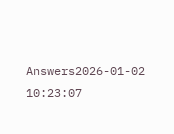Answers2026-01-02 10:23:07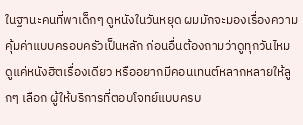ในฐานะคนที่พาเด็กๆ ดูหนังในวันหยุด ผมมักจะมองเรื่องความคุ้มค่าแบบครอบครัวเป็นหลัก ก่อนอื่นต้องถามว่าดูทุกวันไหม ดูแค่หนังฮิตเรื่องเดียว หรืออยากมีคอนเทนต์หลากหลายให้ลูกๆ เลือก ผู้ให้บริการที่ตอบโจทย์แบบครบ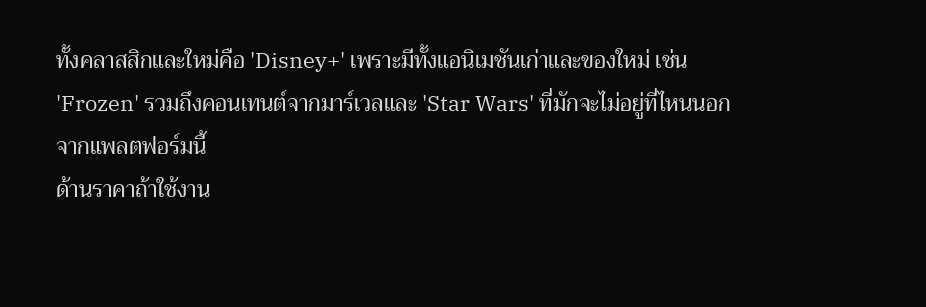ทั้งคลาสสิกและใหม่คือ 'Disney+' เพราะมีทั้งแอนิเมชันเก่าและของใหม่ เช่น 'Frozen' รวมถึงคอนเทนต์จากมาร์เวลและ 'Star Wars' ที่มักจะไม่อยู่ที่ไหนนอกจากแพลตฟอร์มนี้
ด้านราคาถ้าใช้งาน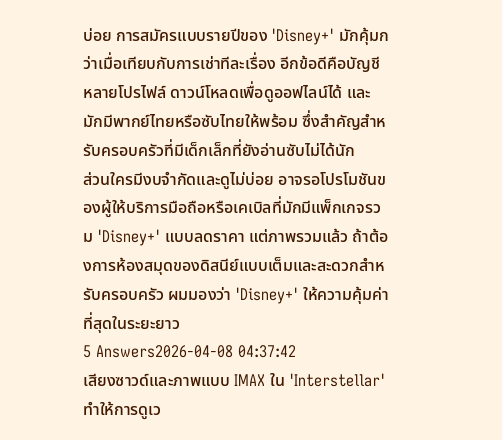บ่อย การสมัครแบบรายปีของ 'Disney+' มักคุ้มกว่าเมื่อเทียบกับการเช่าทีละเรื่อง อีกข้อดีคือบัญชีหลายโปรไฟล์ ดาวน์โหลดเพื่อดูออฟไลน์ได้ และมักมีพากย์ไทยหรือซับไทยให้พร้อม ซึ่งสำคัญสำหรับครอบครัวที่มีเด็กเล็กที่ยังอ่านซับไม่ได้นัก
ส่วนใครมีงบจำกัดและดูไม่บ่อย อาจรอโปรโมชันของผู้ให้บริการมือถือหรือเคเบิลที่มักมีแพ็กเกจรวม 'Disney+' แบบลดราคา แต่ภาพรวมแล้ว ถ้าต้องการห้องสมุดของดิสนีย์แบบเต็มและสะดวกสำหรับครอบครัว ผมมองว่า 'Disney+' ให้ความคุ้มค่าที่สุดในระยะยาว
5 Answers2026-04-08 04:37:42
เสียงซาวด์และภาพแบบ IMAX ใน 'Interstellar' ทำให้การดูเว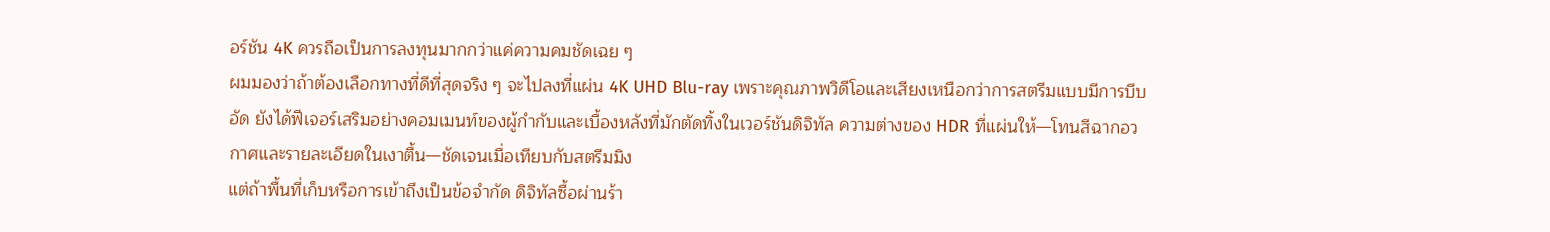อร์ชัน 4K ควรถือเป็นการลงทุนมากกว่าแค่ความคมชัดเฉย ๆ
ผมมองว่าถ้าต้องเลือกทางที่ดีที่สุดจริง ๆ จะไปลงที่แผ่น 4K UHD Blu-ray เพราะคุณภาพวิดีโอและเสียงเหนือกว่าการสตรีมแบบมีการบีบอัด ยังได้ฟีเจอร์เสริมอย่างคอมเมนท์ของผู้กำกับและเบื้องหลังที่มักตัดทิ้งในเวอร์ชันดิจิทัล ความต่างของ HDR ที่แผ่นให้—โทนสีฉากอวกาศและรายละเอียดในเงาตื้น—ชัดเจนเมื่อเทียบกับสตรีมมิง
แต่ถ้าพื้นที่เก็บหรือการเข้าถึงเป็นข้อจำกัด ดิจิทัลซื้อผ่านร้า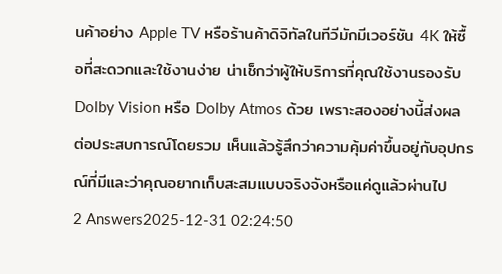นค้าอย่าง Apple TV หรือร้านค้าดิจิทัลในทีวีมักมีเวอร์ชัน 4K ให้ซื้อที่สะดวกและใช้งานง่าย น่าเช็กว่าผู้ให้บริการที่คุณใช้งานรองรับ Dolby Vision หรือ Dolby Atmos ด้วย เพราะสองอย่างนี้ส่งผลต่อประสบการณ์โดยรวม เห็นแล้วรู้สึกว่าความคุ้มค่าขึ้นอยู่กับอุปกรณ์ที่มีและว่าคุณอยากเก็บสะสมแบบจริงจังหรือแค่ดูแล้วผ่านไป
2 Answers2025-12-31 02:24:50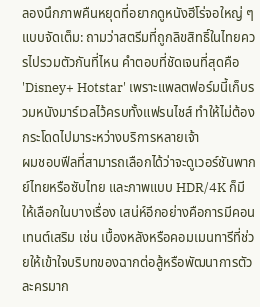ลองนึกภาพคืนหยุดที่อยากดูหนังฮีโร่จอใหญ่ ๆ แบบจัดเต็ม: ถามว่าสตรีมที่ถูกลิขสิทธิ์ในไทยควรไปรวมตัวกันที่ไหน คำตอบที่ชัดเจนที่สุดคือ 'Disney+ Hotstar' เพราะแพลตฟอร์มนี้เก็บรวมหนังมาร์เวลไว้ครบทั้งแฟรนไชส์ ทำให้ไม่ต้องกระโดดไปมาระหว่างบริการหลายเจ้า
ผมชอบฟีลที่สามารถเลือกได้ว่าจะดูเวอร์ชันพากย์ไทยหรือซับไทย และภาพแบบ HDR/4K ก็มีให้เลือกในบางเรื่อง เสน่ห์อีกอย่างคือการมีคอนเทนต์เสริม เช่น เบื้องหลังหรือคอมเมนทารีที่ช่วยให้เข้าใจบริบทของฉากต่อสู้หรือพัฒนาการตัวละครมาก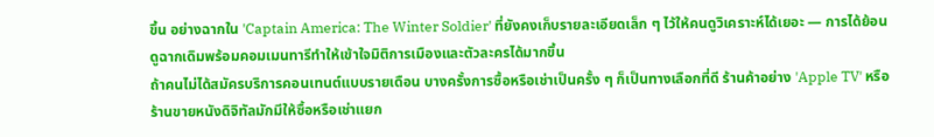ขึ้น อย่างฉากใน 'Captain America: The Winter Soldier' ที่ยังคงเก็บรายละเอียดเล็ก ๆ ไว้ให้คนดูวิเคราะห์ได้เยอะ — การได้ย้อนดูฉากเดิมพร้อมคอมเมนทารีทำให้เข้าใจมิติการเมืองและตัวละครได้มากขึ้น
ถ้าคนไม่ได้สมัครบริการคอนเทนต์แบบรายเดือน บางครั้งการซื้อหรือเช่าเป็นครั้ง ๆ ก็เป็นทางเลือกที่ดี ร้านค้าอย่าง 'Apple TV' หรือร้านขายหนังดิจิทัลมักมีให้ซื้อหรือเช่าแยก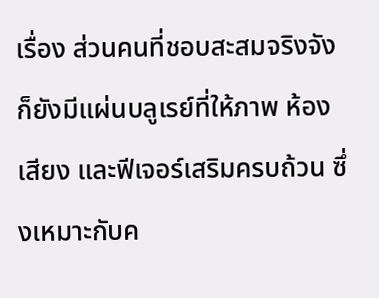เรื่อง ส่วนคนที่ชอบสะสมจริงจังก็ยังมีแผ่นบลูเรย์ที่ให้ภาพ ห้องเสียง และฟีเจอร์เสริมครบถ้วน ซึ่งเหมาะกับค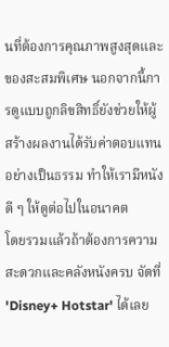นที่ต้องการคุณภาพสูงสุดและของสะสมพิเศษ นอกจากนี้การดูแบบถูกลิขสิทธิ์ยังช่วยให้ผู้สร้างผลงานได้รับค่าตอบแทนอย่างเป็นธรรม ทำให้เรามีหนังดี ๆ ให้ดูต่อไปในอนาคต
โดยรวมแล้วถ้าต้องการความสะดวกและคลังหนังครบ จัดที่ 'Disney+ Hotstar' ได้เลย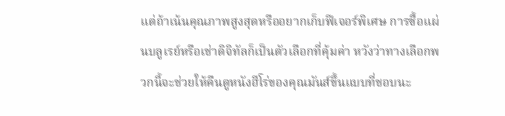แต่ถ้าเน้นคุณภาพสูงสุดหรืออยากเก็บฟีเจอร์พิเศษ การซื้อแผ่นบลูเรย์หรือเช่าดิจิทัลก็เป็นตัวเลือกที่คุ้มค่า หวังว่าทางเลือกพวกนี้จะช่วยให้คืนดูหนังฮีโร่ของคุณมันส์ขึ้นแบบที่ชอบนะ